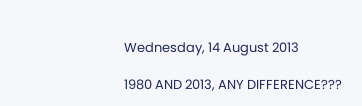Wednesday, 14 August 2013

1980 AND 2013, ANY DIFFERENCE???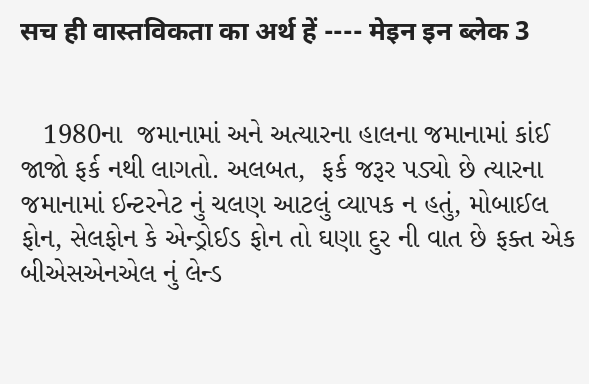सच ही वास्तविकता का अर्थ हें ---- मेइन इन ब्लेक 3


   1980ના  જમાનામાં અને અત્યારના હાલના જમાનામાં કાંઈ  જાજો ફર્ક નથી લાગતો. અલબત,  ફર્ક જરૂર પડ્યો છે ત્યારના જમાનામાં ઈન્ટરનેટ નું ચલણ આટલું વ્યાપક ન હતું, મોબાઈલ ફોન, સેલફોન કે એન્ડ્રોઈડ ફોન તો ઘણા દુર ની વાત છે ફક્ત એક બીએસએનએલ નું લેન્ડ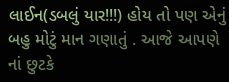લાઈન(ડબલું યાર!!!) હોય તો પણ એનું બહુ મોટું માન ગણાતું . આજે આપણે નાં છુટકે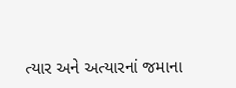ત્યાર અને અત્યારનાં જમાના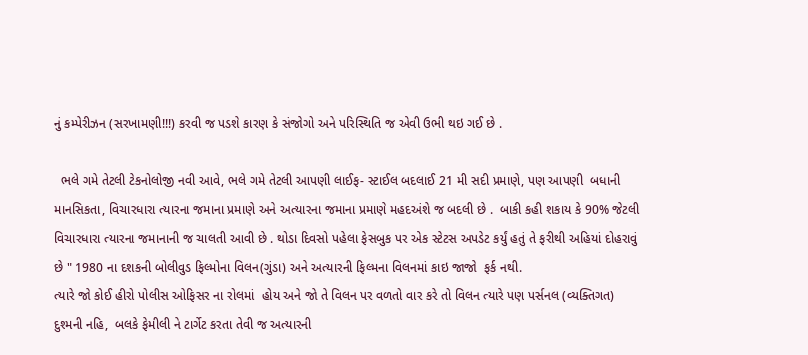નું કમ્પેરીઝન (સરખામણી!!!) કરવી જ પડશે કારણ કે સંજોગો અને પરિસ્થિતિ જ એવી ઉભી થઇ ગઈ છે .

  ભલે ગમે તેટલી ટેકનોલોજી નવી આવે, ભલે ગમે તેટલી આપણી લાઈફ- સ્ટાઈલ બદલાઈ 21 મી સદી પ્રમાણે, પણ આપણી  બધાની માનસિકતા, વિચારધારા ત્યારના જમાના પ્રમાણે અને અત્યારના જમાના પ્રમાણે મહદઅંશે જ બદલી છે .  બાકી કહી શકાય કે 90% જેટલી વિચારધારા ત્યારના જમાનાની જ ચાલતી આવી છે . થોડા દિવસો પહેલા ફેસબુક પર એક સ્ટેટસ અપડેટ કર્યું હતું તે ફરીથી અહિયાં દોહરાવું છે " 1980 ના દશકની બોલીવુડ ફિલ્મોના વિલન(ગુંડા) અને અત્યારની ફિલ્મના વિલનમાં કાઇ જાજો  ફર્ક નથી.
ત્યારે જો કોઈ હીરો પોલીસ ઓફિસર ના રોલમાં  હોય અને જો તે વિલન પર વળતો વાર કરે તો વિલન ત્યારે પણ પર્સનલ (વ્યક્તિગત) દુશ્મની નહિ,  બલકે ફેમીલી ને ટાર્ગેટ કરતા તેવી જ અત્યારની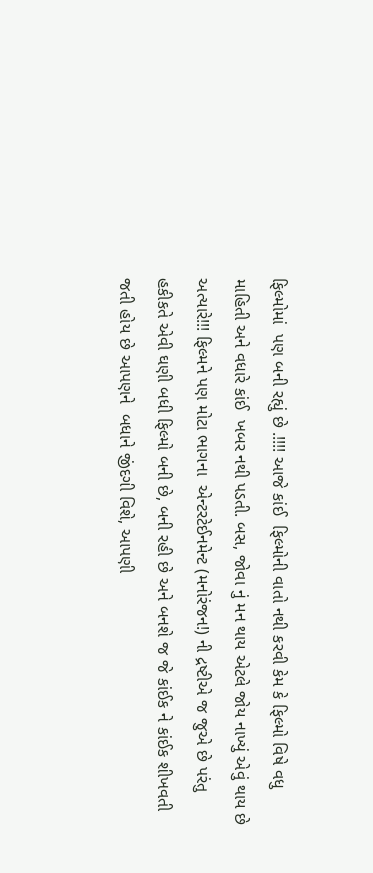ફિલ્મોમાં  પણ બની રહ્યું છે .!!!! આજે કાંઈ  ફિલ્મોની વાતો નથી કરવી કેમ કે ફિલ્મો વિષે વધુ માહિતી અને વધારે કાંઈ  ખબર નથી પડતી. બસ, જોવા નું મન થાય એટલે જોય નાખ્યું એવું થાય છે અત્યારે!!! ફિલ્મને પણ મોટા ભાગના  એન્ટરટેઈનમેન્ટ (મનોરંજન!) ની દ્રષ્ટીએ જ જુએ છે પરંતુ હકીકતે એવી ઘણી બધી ફિલ્મો બની છે, બની રહી છે અને બનશે જ જે કાંઈક ને કાંઈક શીખવતી જતી હોય છે આપણને  બધાને જીંદગી વિશે, આપણી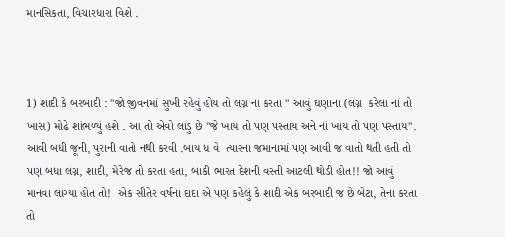માનસિકતા, વિચારધારા વિશે .



1) શાદી કે બરબાદી : "જો જીવનમાં સુખી રહેવું હોય તો લગ્ન ના કરતા " આવું ઘણાના (લગ્ન  કરેલા નાં તો ખાસ) મોઢે શાંભળ્યું હશે . આ તો એવો લાડુ છે "જે ખાય તો પણ પસ્તાય અને નાં ખાય તો પણ પસ્તાય". આવી બધી જૂની, પુરાની વાતો નથી કરવી .બાય ધ વે  ત્યારના જમાનામાં પણ આવી જ વાતો થતી હતી તો પણ બધા લગ્ન, શાદી, મેરેજ તો કરતા હતા, બાકી ભારત દેશની વસ્તી આટલી થોડી હોત!! જો આવું માનવા લાગ્યા હોત તો!  એક સીતેર વર્ષના દાદા એ પણ કહેલું કે શાદી એક બરબાદી જ છે બેટા, તેના કરતા તો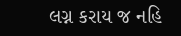લગ્ન કરાય જ નહિ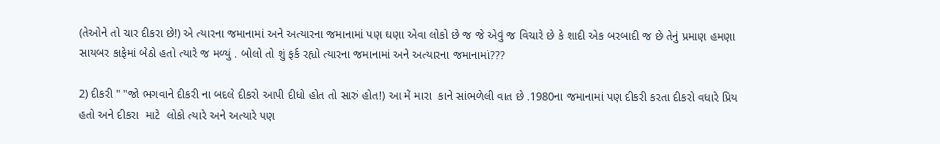(તેઓને તો ચાર દીકરા છે!) એ ત્યારના જમાનામાં અને અત્યારના જમાનામાં પણ ઘણા એવા લોકો છે જ જે એવું જ વિચારે છે કે શાદી એક બરબાદી જ છે તેનું પ્રમાણ હમણા સાયબર કાફેમાં બેઠો હતો ત્યારે જ મળ્યું . બોલો તો શું ફર્ક રહ્યો ત્યારના જમાનામાં અને અત્યારના જમાનામાં???

2) દીકરી " "જો ભગવાને દીકરી ના બદલે દીકરો આપી દીધો હોત તો સારું હોત!) આ મેં મારા  કાને સાંભળેલી વાત છે .1980ના જમાનામાં પણ દીકરી કરતા દીકરો વધારે પ્રિય હતો અને દીકરા  માટે  લોકો ત્યારે અને અત્યારે પણ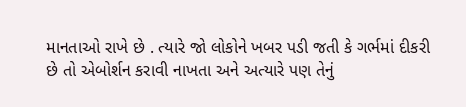માનતાઓ રાખે છે . ત્યારે જો લોકોને ખબર પડી જતી કે ગર્ભમાં દીકરી છે તો એબોર્શન કરાવી નાખતા અને અત્યારે પણ તેનું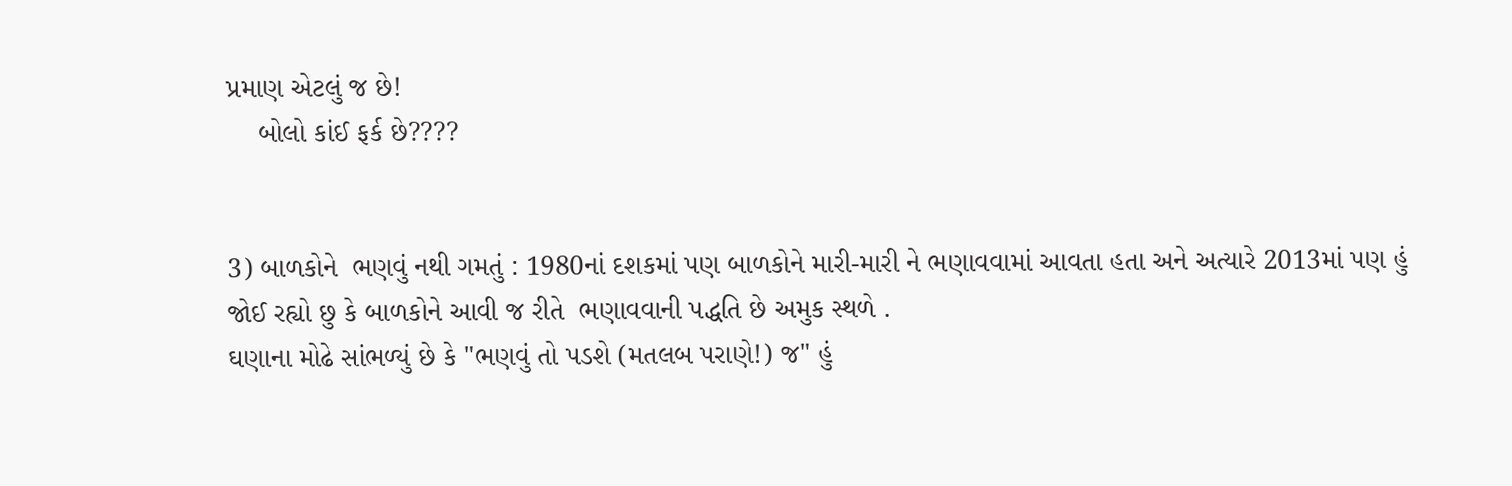પ્રમાણ એટલું જ છે!
    બોલો કાંઈ ફર્ક છે????


3) બાળકોને  ભણવું નથી ગમતું : 1980નાં દશકમાં પણ બાળકોને મારી-મારી ને ભણાવવામાં આવતા હતા અને અત્યારે 2013માં પણ હું જોઈ રહ્યો છુ કે બાળકોને આવી જ રીતે  ભણાવવાની પદ્ધતિ છે અમુક સ્થળે .
ઘણાના મોઢે સાંભળ્યું છે કે "ભણવું તો પડશે (મતલબ પરાણે!) જ" હું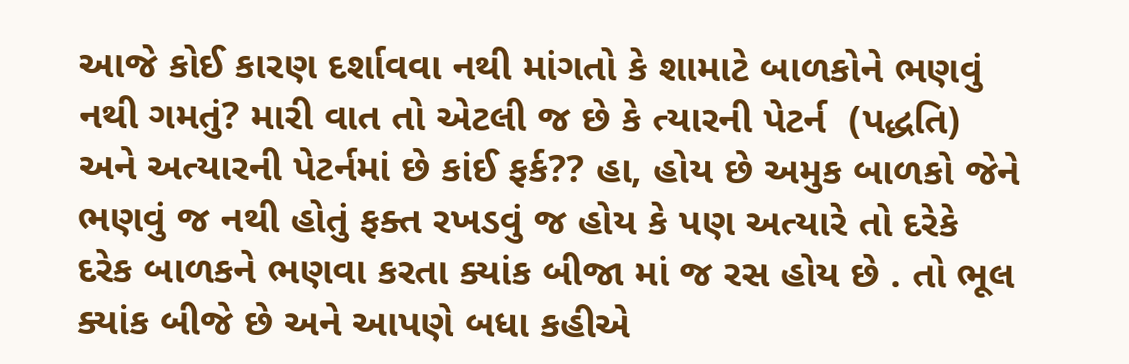આજે કોઈ કારણ દર્શાવવા નથી માંગતો કે શામાટે બાળકોને ભણવું નથી ગમતું? મારી વાત તો એટલી જ છે કે ત્યારની પેટર્ન  (પદ્ધતિ) અને અત્યારની પેટર્નમાં છે કાંઈ ફર્ક?? હા, હોય છે અમુક બાળકો જેને ભણવું જ નથી હોતું ફક્ત રખડવું જ હોય કે પણ અત્યારે તો દરેકે દરેક બાળકને ભણવા કરતા ક્યાંક બીજા માં જ રસ હોય છે . તો ભૂલ ક્યાંક બીજે છે અને આપણે બધા કહીએ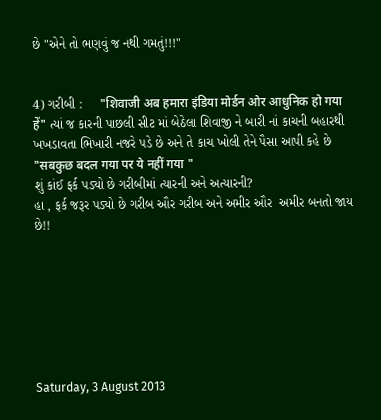છે "એને તો ભણવું જ નથી ગમતું!!!"


4) ગરીબી :     "शिवाजी अब हमारा इंडिया मोर्डन ओर आधुनिक हो गया हें" ત્યાં જ કારની પાછલી સીટ માં બેઠેલા શિવાજી ને બારી નાં કાચની બહારથી ખખડાવતા ભિખારી નજરે પડે છે અને તે કાચ ખોલી તેને પૈસા આપી કહે છે "सबकुछ बदल गया पर ये नहीं गया "
શું કાંઈ ફર્ક પડ્યો છે ગરીબીમાં ત્યારની અને અત્યારની?
હા , ફર્ક જરૂર પડ્યો છે ગરીબ ઔર ગરીબ અને અમીર ઔર  અમીર બનતો જાય છે!!







Saturday, 3 August 2013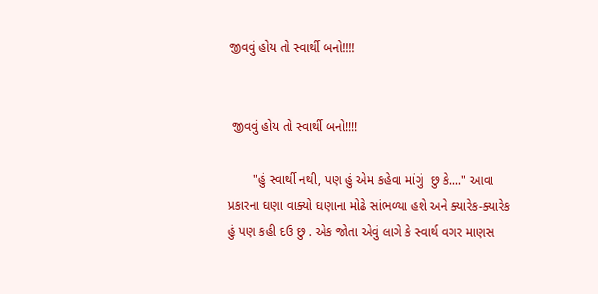જીવવું હોય તો સ્વાર્થી બનો!!!!


 જીવવું હોય તો સ્વાર્થી બનો!!!!

       "હું સ્વાર્થી નથી, પણ હું એમ કહેવા માંગું  છુ કે...." આવા પ્રકારના ઘણા વાક્યો ઘણાના મોઢે સાંભળ્યા હશે અને ક્યારેક-ક્યારેક હું પણ કહી દઉ છુ . એક જોતા એવું લાગે કે સ્વાર્થ વગર માણસ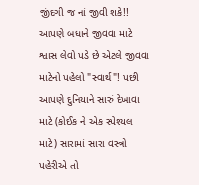જીંદગી જ નાં જીવી શકે!! આપણે બધાને જીવવા માટે શ્વાસ લેવો પડે છે એટલે જીવવા માટેનો પહેલો "સ્વાર્થ"! પછી આપણે દુનિયાને સારું દેખાવા માટે (કોઈક ને એક સ્પેશ્યલ માટે) સારામાં સારા વસ્ત્રો પહેરીએ તો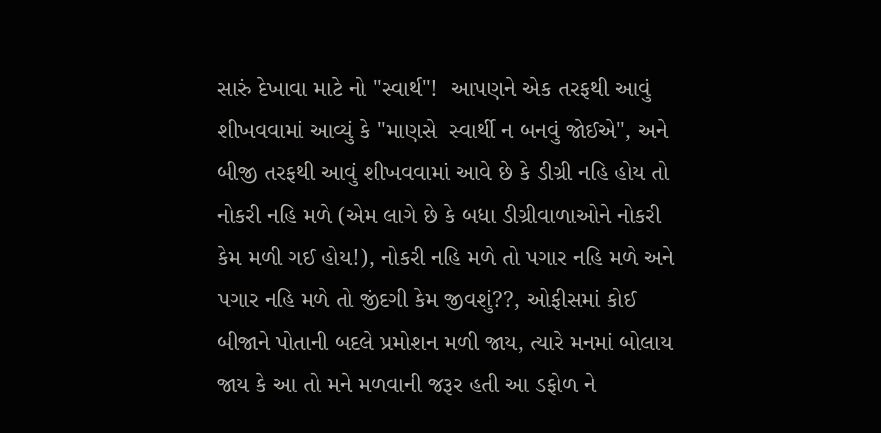સારું દેખાવા માટે નો "સ્વાર્થ"!  આપણને એક તરફથી આવું શીખવવામાં આવ્યું કે "માણસે  સ્વાર્થી ન બનવું જોઈએ", અને  બીજી તરફથી આવું શીખવવામાં આવે છે કે ડીગ્રી નહિ હોય તો નોકરી નહિ મળે (એમ લાગે છે કે બધા ડીગ્રીવાળાઓને નોકરી કેમ મળી ગઈ હોય!), નોકરી નહિ મળે તો પગાર નહિ મળે અને પગાર નહિ મળે તો જીંદગી કેમ જીવશું??, ઓફીસમાં કોઈ બીજાને પોતાની બદલે પ્રમોશન મળી જાય, ત્યારે મનમાં બોલાય જાય કે આ તો મને મળવાની જરૂર હતી આ ડફોળ ને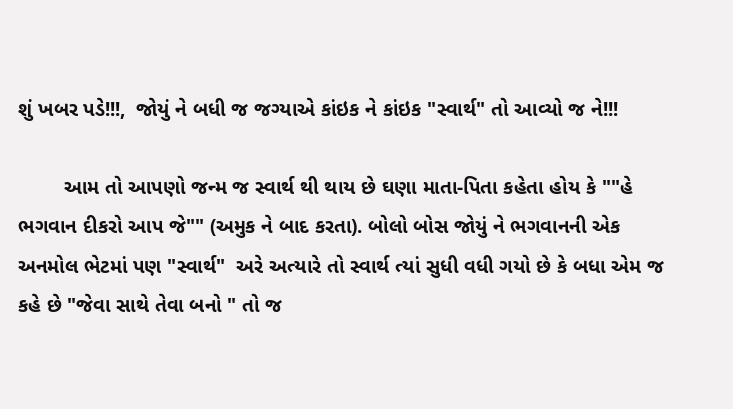શું ખબર પડે!!!,  જોયું ને બધી જ જગ્યાએ કાંઇક ને કાંઇક "સ્વાર્થ" તો આવ્યો જ ને!!!

        આમ તો આપણો જન્મ જ સ્વાર્થ થી થાય છે ઘણા માતા-પિતા કહેતા હોય કે ""હે ભગવાન દીકરો આપ જે"" (અમુક ને બાદ કરતા). બોલો બોસ જોયું ને ભગવાનની એક અનમોલ ભેટમાં પણ "સ્વાર્થ"  અરે અત્યારે તો સ્વાર્થ ત્યાં સુધી વધી ગયો છે કે બધા એમ જ કહે છે "જેવા સાથે તેવા બનો " તો જ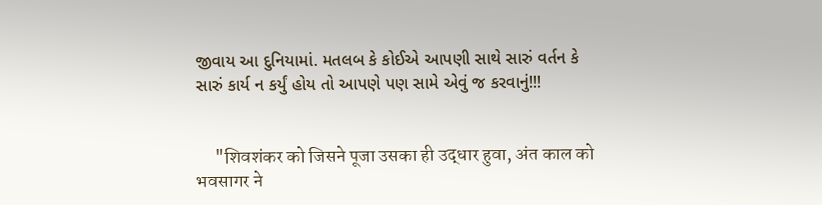જીવાય આ દુનિયામાં. મતલબ કે કોઈએ આપણી સાથે સારું વર્તન કે સારું કાર્ય ન કર્યું હોય તો આપણે પણ સામે એવું જ કરવાનું!!!


     "शिवशंकर को जिसने पूजा उसका ही उद्धार हुवा, अंत काल को   भवसागर ने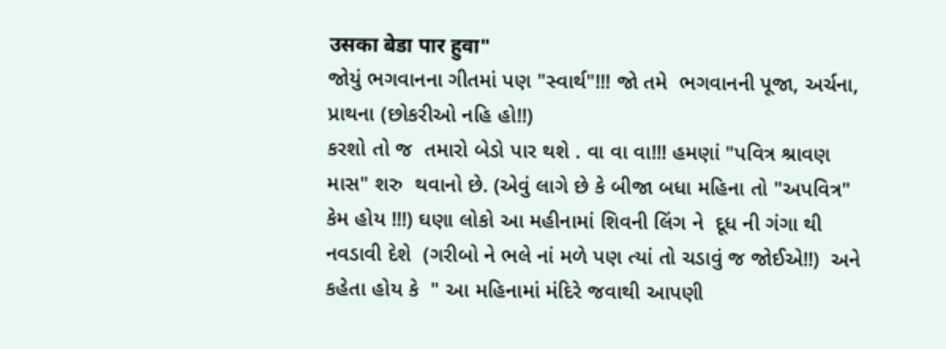उसका बेडा पार हुवा"
જોયું ભગવાનના ગીતમાં પણ "સ્વાર્થ"!!! જો તમે  ભગવાનની પૂજા, અર્ચના, પ્રાથના (છોકરીઓ નહિ હો!!)
કરશો તો જ  તમારો બેડો પાર થશે . વા વા વા!!! હમણાં "પવિત્ર શ્રાવણ માસ" શરુ  થવાનો છે. (એવું લાગે છે કે બીજા બધા મહિના તો "અપવિત્ર" કેમ હોય !!!) ઘણા લોકો આ મહીનામાં શિવની લિંગ ને  દૂધ ની ગંગા થી નવડાવી દેશે  (ગરીબો ને ભલે નાં મળે પણ ત્યાં તો ચડાવું જ જોઈએ!!)  અને કહેતા હોય કે  " આ મહિનામાં મંદિરે જવાથી આપણી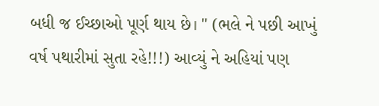બધી જ ઈચ્છાઓ પૂર્ણ થાય છે। " (ભલે ને પછી આખું વર્ષ પથારીમાં સુતા રહે!!!) આવ્યું ને અહિયાં પણ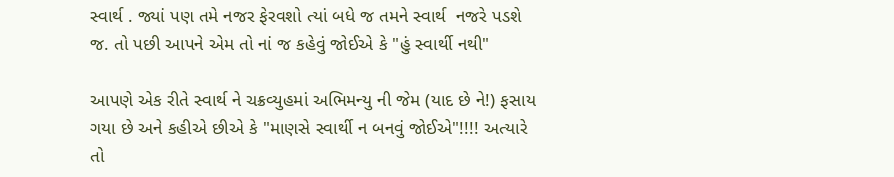સ્વાર્થ . જ્યાં પણ તમે નજર ફેરવશો ત્યાં બધે જ તમને સ્વાર્થ  નજરે પડશે જ. તો પછી આપને એમ તો નાં જ કહેવું જોઈએ કે "હું સ્વાર્થી નથી"

આપણે એક રીતે સ્વાર્થ ને ચક્રવ્યુહમાં અભિમન્યુ ની જેમ (યાદ છે ને!) ફસાય ગયા છે અને કહીએ છીએ કે "માણસે સ્વાર્થી ન બનવું જોઈએ"!!!! અત્યારે તો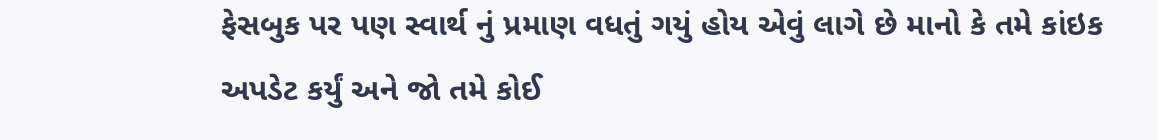ફેસબુક પર પણ સ્વાર્થ નું પ્રમાણ વધતું ગયું હોય એવું લાગે છે માનો કે તમે કાંઇક અપડેટ કર્યું અને જો તમે કોઈ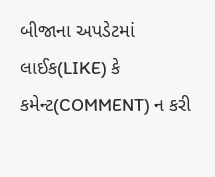બીજાના અપડેટમાં લાઈક(LIKE) કે કમેન્ટ(COMMENT) ન કરી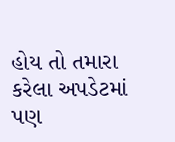હોય તો તમારા કરેલા અપડેટમાં પણ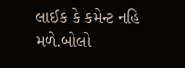લાઈક કે કમેન્ટ નહિ મળે.બોલો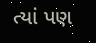ત્યાં પણ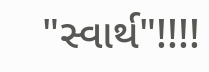"સ્વાર્થ"!!!!